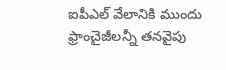ఐపీఎల్ వేలానికి ముందు ఫ్రాంచైజీలన్నీ తనవైపు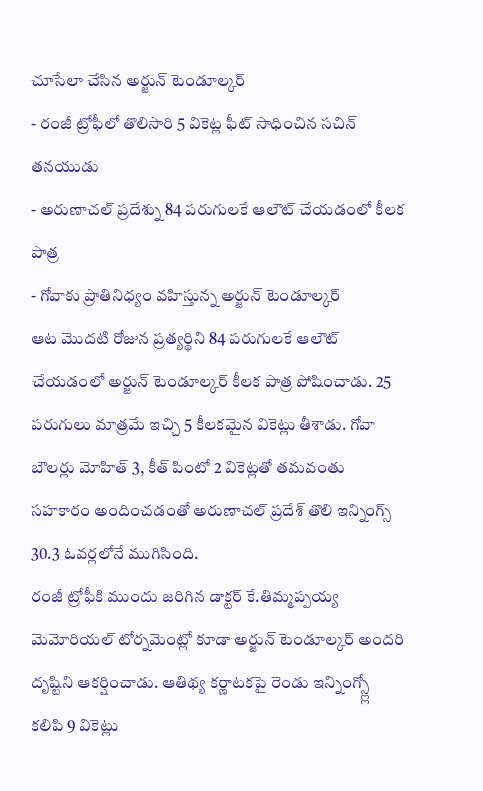చూసేలా చేసిన అర్జున్ టెండూల్కర్
- రంజీ ట్రోఫీలో తొలిసారి 5 వికెట్ల ఫీట్ సాధించిన సచిన్ తనయుడు
- అరుణాచల్ ప్రదేశ్ను 84 పరుగులకే ఆలౌట్ చేయడంలో కీలక పాత్ర
- గోవాకు ప్రాతినిధ్యం వహిస్తున్న అర్జున్ టెండూల్కర్
ఆట మొదటి రోజున ప్రత్యర్థిని 84 పరుగులకే ఆలౌట్ చేయడంలో అర్జున్ టెండూల్కర్ కీలక పాత్ర పోషించాడు. 25 పరుగులు మాత్రమే ఇచ్చి 5 కీలకమైన వికెట్లు తీశాడు. గోవా బౌలర్లు మోహిత్ 3, కీత్ పింటో 2 వికెట్లతో తమవంతు సహకారం అందించడంతో అరుణాచల్ ప్రదేశ్ తొలి ఇన్నింగ్స్ 30.3 ఓవర్లలోనే ముగిసింది.
రంజీ ట్రోఫీకి ముందు జరిగిన డాక్టర్ కే.తిమ్మప్పయ్య మెమోరియల్ టోర్నమెంట్లో కూడా అర్జున్ టెండూల్కర్ అందరి దృష్టిని ఆకర్షించాడు. ఆతిథ్య కర్ణాటకపై రెండు ఇన్నింగ్స్ల్లో కలిపి 9 వికెట్లు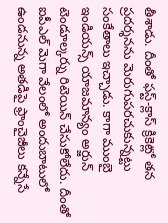తీశాడు. దీంతో ఫస్ట్-క్లాస్ క్రికెట్లో తన ప్రదర్శనను మెరుగుపరచుకున్నట్టు సంకేతాలు ఇచ్చాడు. కాగా ముంబై ఇండియన్స్ యాజమాన్యం అర్జున్ టెండూల్కర్ను రిటెయిన్ చేసుకోలేదు. దీంతో ఐపీఎల్ మెగా వేలంలో అందుబాటులో ఉండనున్న అతడిపై ఫ్రాంచైజీలు కన్నేసే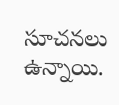సూచనలు ఉన్నాయి.